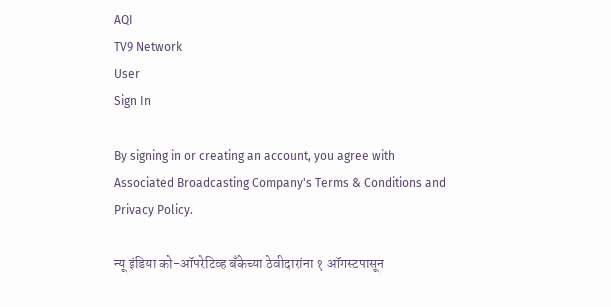AQI
TV9 Network
User
Sign In

By signing in or creating an account, you agree with Associated Broadcasting Company's Terms & Conditions and Privacy Policy.

न्यू इंडिया को-ऑपरेटिव्ह बँकेच्या ठेवीदारांना १ ऑगस्टपासून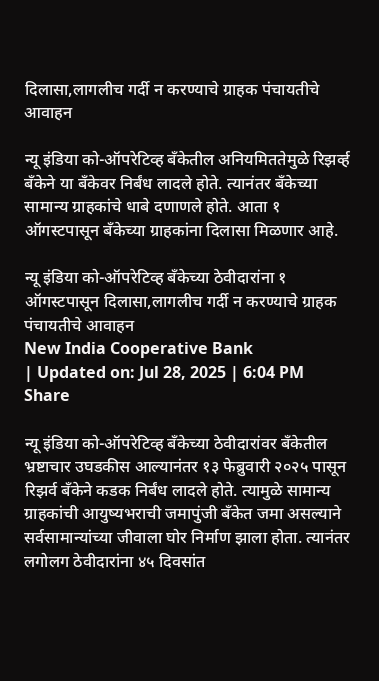दिलासा,लागलीच गर्दी न करण्याचे ग्राहक पंचायतीचे आवाहन

न्यू इंडिया को-ऑपरेटिव्ह बँकेतील अनियमिततेमुळे रिझर्व्ह बँकेने या बँकेवर निर्बंध लादले होते. त्यानंतर बँकेच्या सामान्य ग्राहकांचे धाबे दणाणले होते. आता १ ऑगस्टपासून बँकेच्या ग्राहकांना दिलासा मिळणार आहे.

न्यू इंडिया को-ऑपरेटिव्ह बँकेच्या ठेवीदारांना १ ऑगस्टपासून दिलासा,लागलीच गर्दी न करण्याचे ग्राहक पंचायतीचे आवाहन
New India Cooperative Bank
| Updated on: Jul 28, 2025 | 6:04 PM
Share

न्यू इंडिया को-ऑपरेटिव्ह बँकेच्या ठेवीदारांवर बँकेतील भ्रष्टाचार उघडकीस आल्यानंतर १३ फेब्रुवारी २०२५ पासून रिझर्व बँकेने कडक निर्बंध लादले होते. त्यामुळे सामान्य ग्राहकांची आयुष्यभराची जमापुंजी बँकेत जमा असल्याने सर्वसामान्यांच्या जीवाला घोर निर्माण झाला होता. त्यानंतर लगोलग ठेवीदारांना ४५ दिवसांत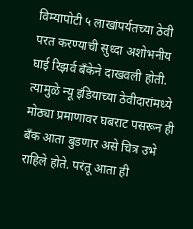विम्यापोटी ५ लाखांपर्यतच्या ठेवी परत करण्याची सुध्दा अशोभनीय घाई रिझर्व बँकेने दाखवली होती. त्यामुळे न्यू इंडियाच्या ठेवीदारांमध्ये मोठ्या प्रमाणावर घबराट पसरून ही बँक आता बुडणार असे चित्र उभे राहिले होते. परंतू आता ही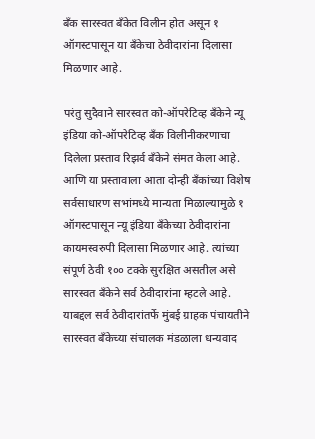बँक सारस्वत बँकेत विलीन होत असून १ ऑगस्टपासून या बँकेचा ठेवीदारांना दिलासा मिळणार आहे.

परंतु सुदैवाने सारस्वत को-ऑपरेटिव्ह बँकेने न्यू इंडिया को-ऑपरेटिव्ह बँक विलीनीकरणाचा दिलेला प्रस्ताव रिझर्व बँकेने संमत केला आहे. आणि या प्रस्तावाला आता दोन्ही बँकांच्या विशेष सर्वसाधारण सभांमध्ये मान्यता मिळाल्यामुळे १ ऑगस्टपासून न्यू इंडिया बँकेच्या ठेवीदारांना कायमस्वरुपी दिलासा मिळणार आहे. त्यांच्या संपूर्ण ठेवी १०० टक्के सुरक्षित असतील असे सारस्वत बँकेने सर्व ठेवीदारांना म्हटले आहे. याब‌द्दल सर्व ठेवीदारांतर्फे मुंबई ग्राहक पंचायतीने सारस्वत बँकेच्या संचालक मंडळाला धन्यवाद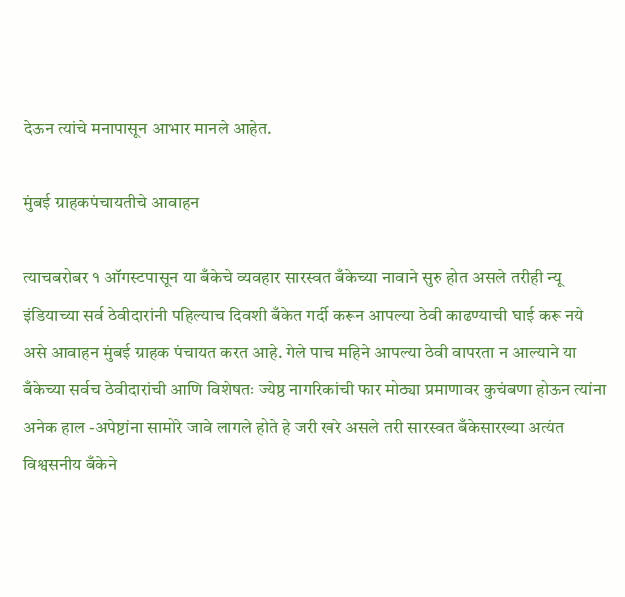देऊन त्यांचे मनापासून आभार मानले आहेत.

मुंबई ग्राहकपंचायतीचे आवाहन

त्याचबरोबर १ ऑगस्टपासून या बँकेचे व्यवहार सारस्वत बँकेच्या नावाने सुरु होत असले तरीही न्यू इंडियाच्या सर्व ठेवीदारांनी पहिल्याच दिवशी बँकेत गर्दी करून आपल्या ठेवी काढण्याची घाई करू नये असे आवाहन मुंबई ग्राहक पंचायत करत आहे. गेले पाच महिने आपल्या ठेवी वापरता न आल्याने या बँकेच्या सर्वच ठेवीदारांची आणि विशेषतः ज्येष्ठ नागरिकांची फार मोठ्या प्रमाणावर कुचंबणा होऊन त्यांना अनेक हाल -अपेष्टांना सामोरे जावे लागले होते हे जरी खरे असले तरी सारस्वत बँकेसारख्या अत्यंत विश्वसनीय बँकेने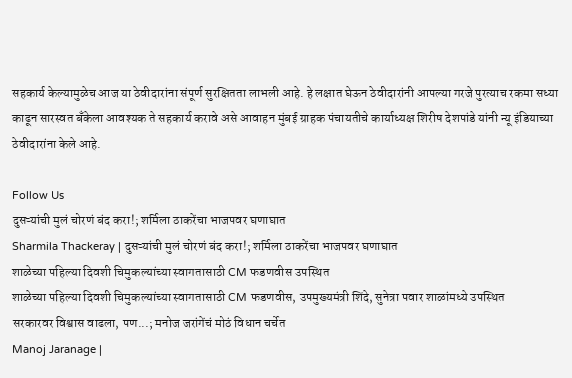सहकार्य केल्यामुळेच आज या ठेवीदारांना संपूर्ण सुरक्षितता लाभली आहे. हे लक्षात घेऊन ठेवीदारांनी आपल्या गरजे पुरत्याच रकमा सध्या काढून सारस्वत बँकेला आवश्यक ते सहकार्य करावे असे आवाहन मुंबई ग्राहक पंचायतीचे कार्याध्यक्ष शिरीष देशपांडे यांनी न्यू इंडियाच्या ठेवीदारांना केले आहे.

Follow Us
दुसऱ्यांची मुलं चोरणं बंद करा!; शर्मिला ठाकरेंचा भाजपवर घणाघात
Sharmila Thackeray | दुसऱ्यांची मुलं चोरणं बंद करा!; शर्मिला ठाकरेंचा भाजपवर घणाघात
शाळेच्या पहिल्या दिवशी चिमुकल्यांच्या स्वागतासाठी CM फडणवीस उपस्थित
शाळेच्या पहिल्या दिवशी चिमुकल्यांच्या स्वागतासाठी CM फडणवीस, उपमुख्यमंत्री शिंदे, सुनेत्रा पवार शाळांमध्ये उपस्थित
सरकारवर विश्वास वाढला, पण...; मनोज जरांगेंचं मोठं विधान चर्चेत
Manoj Jaranage |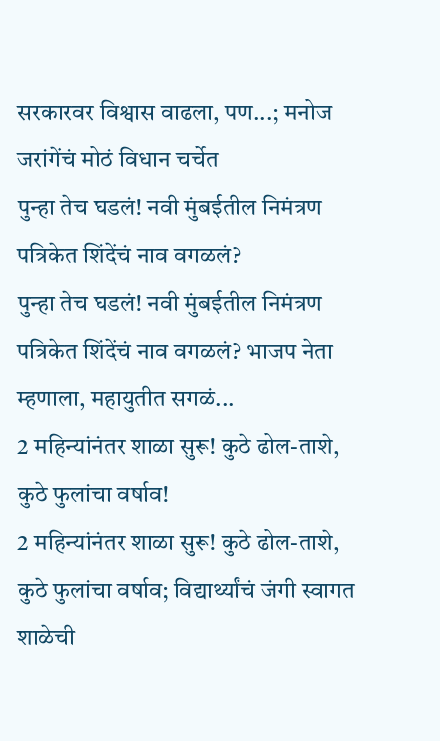सरकारवर विश्वास वाढला, पण...; मनोज जरांगेंचं मोठं विधान चर्चेत
पुन्हा तेच घडलं! नवी मुंबईतील निमंत्रण पत्रिकेत शिंदेंचं नाव वगळलं?
पुन्हा तेच घडलं! नवी मुंबईतील निमंत्रण पत्रिकेत शिंदेंचं नाव वगळलं? भाजप नेता म्हणाला, महायुतीत सगळं...
2 महिन्यांनंतर शाळा सुरू! कुठे ढोल-ताशे, कुठे फुलांचा वर्षाव!
2 महिन्यांनंतर शाळा सुरू! कुठे ढोल-ताशे, कुठे फुलांचा वर्षाव; विद्यार्थ्यांचं जंगी स्वागत
शाळेची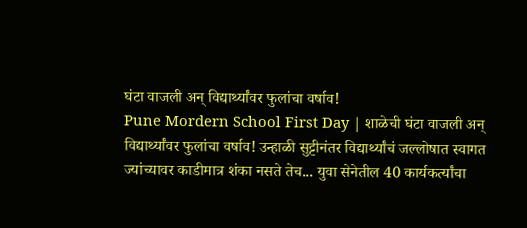घंटा वाजली अन् विद्यार्थ्यांवर फुलांचा वर्षाव!
Pune Mordern School First Day | शाळेची घंटा वाजली अन् विद्यार्थ्यांवर फुलांचा वर्षाव! उन्हाळी सुट्टीनंतर विद्यार्थ्यांचं जल्लोषात स्वागत
ज्यांच्यावर काडीमात्र शंका नसते तेच... युवा सेनेतील 40 कार्यकर्त्यांचा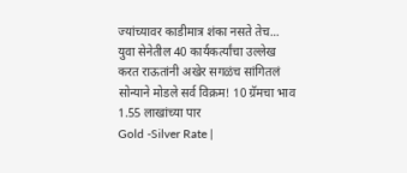ज्यांच्यावर काडीमात्र शंका नसते तेच... युवा सेनेतील 40 कार्यकर्त्यांचा उल्लेख करत राऊतांनी अखेर सगळंच सांगितलं
सोन्याने मोडले सर्व विक्रम! 10 ग्रॅमचा भाव 1.55 लाखांच्या पार
Gold -Silver Rate |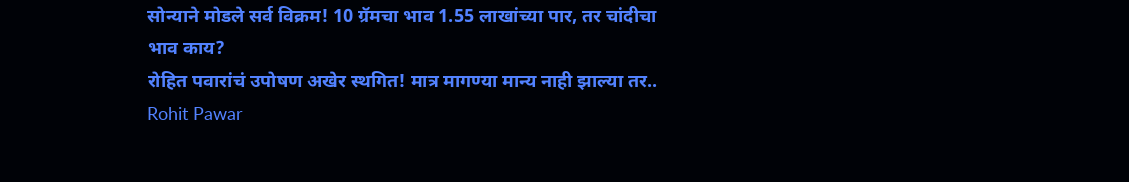सोन्याने मोडले सर्व विक्रम! 10 ग्रॅमचा भाव 1.55 लाखांच्या पार, तर चांदीचा भाव काय?
रोहित पवारांचं उपोषण अखेर स्थगित! मात्र मागण्या मान्य नाही झाल्या तर..
Rohit Pawar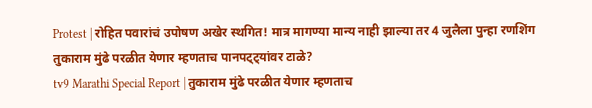Protest | रोहित पवारांचं उपोषण अखेर स्थगित! मात्र मागण्या मान्य नाही झाल्या तर 4 जुलैला पुन्हा रणशिंग
तुकाराम मुंढे परळीत येणार म्हणताच पानपट्ट्यांवर टाळे?
tv9 Marathi Special Report | तुकाराम मुंढे परळीत येणार म्हणताच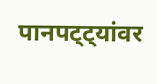पानपट्ट्यांवर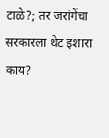टाळे?; तर जरांगेंचा सरकारला थेट इशारा काय?